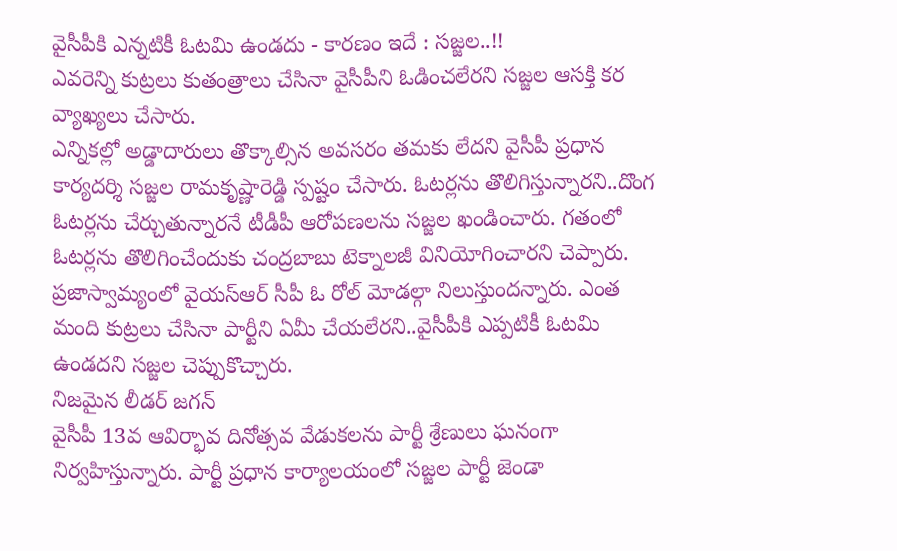వైసీపీకి ఎన్నటికీ ఓటమి ఉండదు - కారణం ఇదే : సజ్జల..!!
ఎవరెన్ని కుట్రలు కుతంత్రాలు చేసినా వైసీపీని ఓడించలేరని సజ్జల ఆసక్తి కర వ్యాఖ్యలు చేసారు.
ఎన్నికల్లో అడ్డాదారులు తొక్కాల్సిన అవసరం తమకు లేదని వైసీపీ ప్రధాన కార్యదర్శి సజ్జల రామకృష్ణారెడ్డి స్పష్టం చేసారు. ఓటర్లను తొలిగిస్తున్నారని..దొంగ ఓటర్లను చేర్చుతున్నారనే టీడీపీ ఆరోపణలను సజ్జల ఖండించారు. గతంలో ఓటర్లను తొలిగించేందుకు చంద్రబాబు టెక్నాలజీ వినియోగించారని చెప్పారు. ప్రజాస్వామ్యంలో వైయస్ఆర్ సీపీ ఓ రోల్ మోడల్గా నిలుస్తుందన్నారు. ఎంత మంది కుట్రలు చేసినా పార్టీని ఏమీ చేయలేరని..వైసీపీకి ఎప్పటికీ ఓటమి ఉండదని సజ్జల చెప్పుకొచ్చారు.
నిజమైన లీడర్ జగన్
వైసీపీ 13వ ఆవిర్భావ దినోత్సవ వేడుకలను పార్టీ శ్రేణులు ఘనంగా నిర్వహిస్తున్నారు. పార్టీ ప్రధాన కార్యాలయంలో సజ్జల పార్టీ జెండా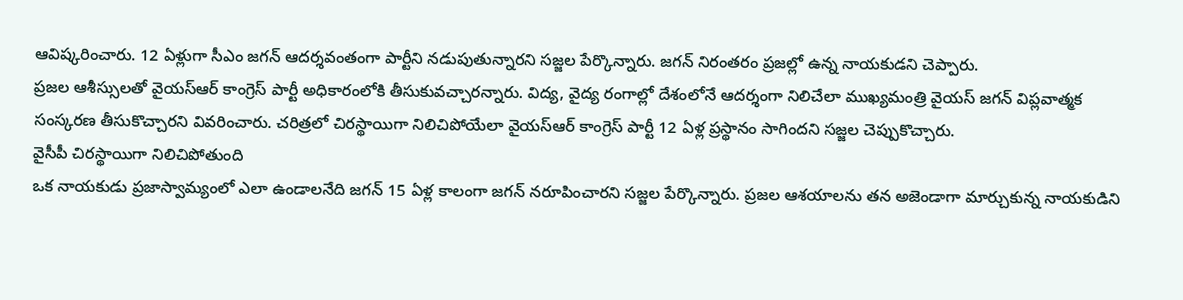ఆవిష్కరించారు. 12 ఏళ్లుగా సీఎం జగన్ ఆదర్శవంతంగా పార్టీని నడుపుతున్నారని సజ్జల పేర్కొన్నారు. జగన్ నిరంతరం ప్రజల్లో ఉన్న నాయకుడని చెప్పారు.
ప్రజల ఆశీస్సులతో వైయస్ఆర్ కాంగ్రెస్ పార్టీ అధికారంలోకి తీసుకువచ్చారన్నారు. విద్య, వైద్య రంగాల్లో దేశంలోనే ఆదర్శంగా నిలిచేలా ముఖ్యమంత్రి వైయస్ జగన్ విప్లవాత్మక సంస్కరణ తీసుకొచ్చారని వివరించారు. చరిత్రలో చిరస్థాయిగా నిలిచిపోయేలా వైయస్ఆర్ కాంగ్రెస్ పార్టీ 12 ఏళ్ల ప్రస్థానం సాగిందని సజ్జల చెప్పుకొచ్చారు.
వైసీపీ చిరస్థాయిగా నిలిచిపోతుంది
ఒక నాయకుడు ప్రజాస్వామ్యంలో ఎలా ఉండాలనేది జగన్ 15 ఏళ్ల కాలంగా జగన్ నరూపించారని సజ్జల పేర్కొన్నారు. ప్రజల ఆశయాలను తన అజెండాగా మార్చుకున్న నాయకుడిని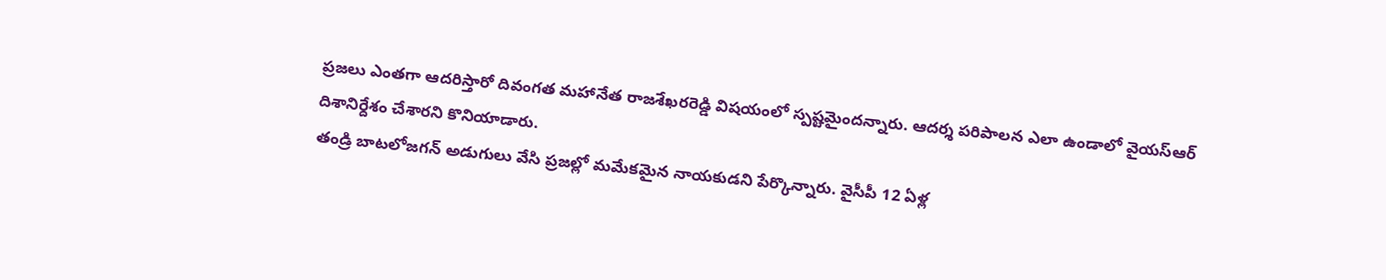ప్రజలు ఎంతగా ఆదరిస్తారో దివంగత మహానేత రాజశేఖరరెడ్డి విషయంలో స్పష్టమైందన్నారు. ఆదర్శ పరిపాలన ఎలా ఉండాలో వైయస్ఆర్ దిశానిర్దేశం చేశారని కొనియాడారు.
తండ్రి బాటలోజగన్ అడుగులు వేసి ప్రజల్లో మమేకమైన నాయకుడని పేర్కొన్నారు. వైసీపీ 12 ఏళ్ల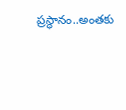ప్రస్థానం..అంతకు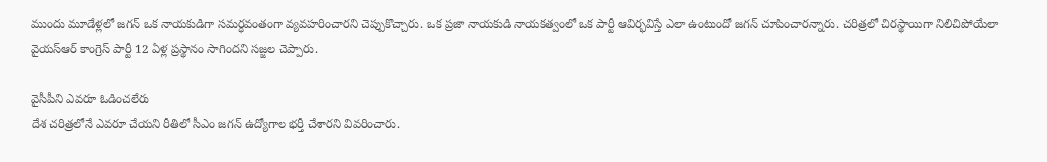ముందు మూడేళ్లలో జగన్ ఒక నాయకుడిగా సమర్ధవంతంగా వ్యవహరించారని చెప్పుకొచ్చారు. ఒక ప్రజా నాయకుడి నాయకత్వంలో ఒక పార్టీ ఆవిర్భవిస్తే ఎలా ఉంటుందో జగన్ చూపించారన్నారు. చరిత్రలో చిరస్థాయిగా నిలిచిపోయేలా వైయస్ఆర్ కాంగ్రెస్ పార్టీ 12 ఏళ్ల ప్రస్థానం సాగిందని సజ్జల చెప్పారు.

వైసీపీని ఎవరూ ఓడించలేరు
దేశ చరిత్రలోనే ఎవరూ చేయని రీతిలో సీఎం జగన్ ఉద్యోగాల భర్తీ చేశారని వివరించారు.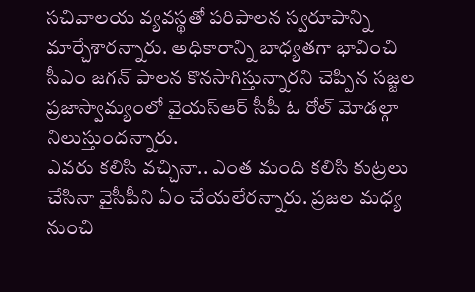సచివాలయ వ్యవస్థతో పరిపాలన స్వరూపాన్ని మార్చేశారన్నారు. అధికారాన్ని బాధ్యతగా భావించి సీఎం జగన్ పాలన కొనసాగిస్తున్నారని చెప్పిన సజ్జల ప్రజాస్వామ్యంలో వైయస్ఆర్ సీపీ ఓ రోల్ మోడల్గా నిలుస్తుందన్నారు.
ఎవరు కలిసి వచ్చినా.. ఎంత మంది కలిసి కుట్రలు చేసినా వైసీపీని ఏం చేయలేరన్నారు. ప్రజల మధ్య నుంచి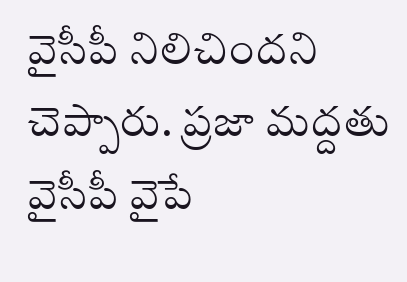వైసీపీ నిలిచిందని చెప్పారు. ప్రజా మద్దతు వైసీపీ వైపే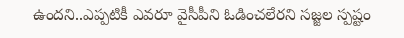ఉందని..ఎప్పటికీ ఎవరూ వైసీపీని ఓడించలేరని సజ్జల స్పష్టం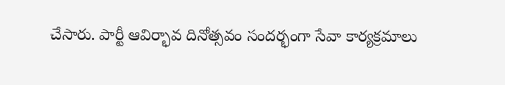చేసారు. పార్టీ ఆవిర్భావ దినోత్సవం సందర్భంగా సేవా కార్యక్రమాలు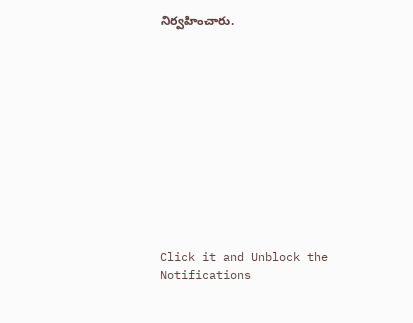నిర్వహించారు.












Click it and Unblock the Notifications